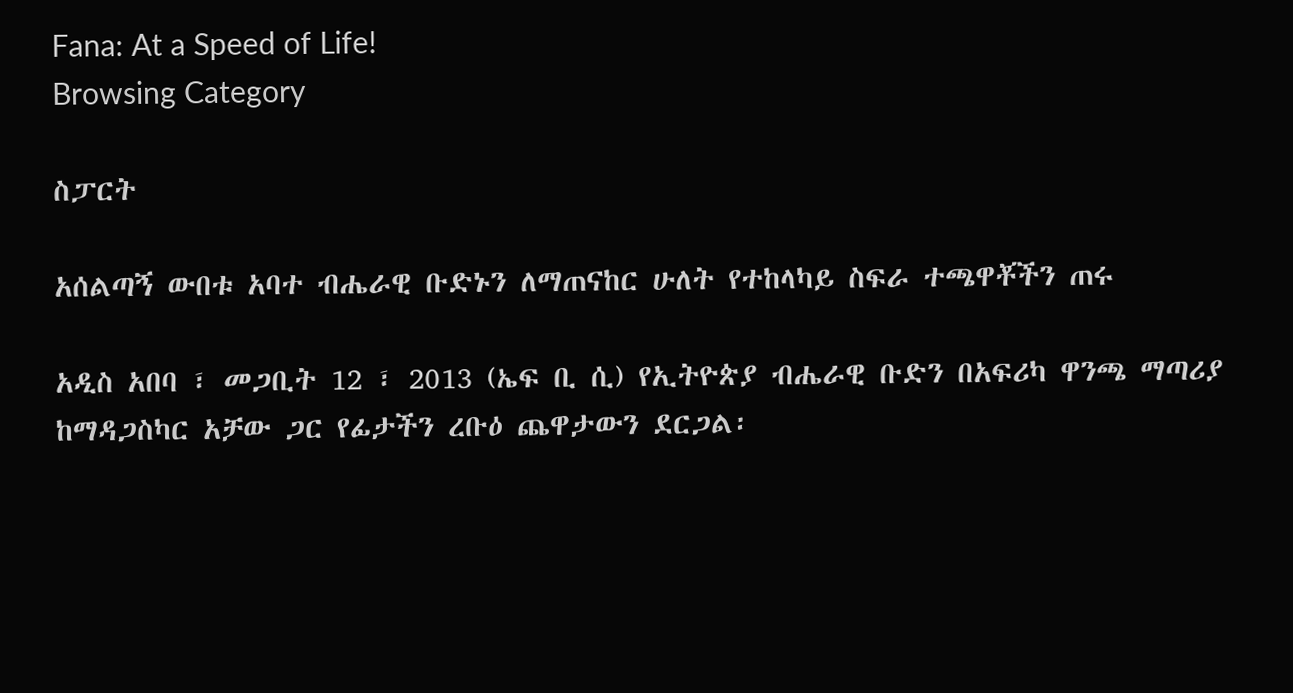Fana: At a Speed of Life!
Browsing Category

ስፓርት

አሰልጣኝ ውበቱ አባተ ብሔራዊ ቡድኑን ለማጠናከር ሁለት የተከላካይ ስፍራ ተጫዋቾችን ጠሩ

አዲስ አበባ ፣ መጋቢት 12 ፣ 2013 (ኤፍ ቢ ሲ) የኢትዮጵያ ብሔራዊ ቡድን በአፍሪካ ዋንጫ ማጣሪያ ከማዳጋስካር አቻው ጋር የፊታችን ረቡዕ ጨዋታውን ደርጋል፡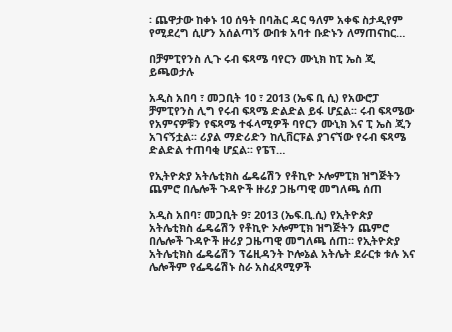፡ ጨዋታው ከቀኑ 10 ሰዓት በባሕር ዳር ዓለም አቀፍ ስታዲየም የሚደረግ ሲሆን አሰልጣኝ ውበቱ አባተ ቡድኑን ለማጠናከር…

በቻምፒየንስ ሊጉ ሩብ ፍጻሜ ባየርን ሙኒክ ከፒ ኤስ ጂ ይጫወታሉ

አዲስ አበባ ፣ መጋቢት 10 ፣ 2013 (ኤፍ ቢ ሲ) የአውሮፓ ቻምፒየንስ ሊግ የሩብ ፍጻሜ ድልድል ይፋ ሆኗል፡፡ ሩብ ፍጻሜው የአምናዎቹን የፍጻሜ ተፋላሚዎች ባየርን ሙኒክ እና ፒ ኤስ ጂን አገናኝቷል፡፡ ሪያል ማድሪድን ከሊቨርፑል ያገናኘው የሩብ ፍጻሜ ድልድል ተጠባቂ ሆኗል፡፡ የፔፕ…

የኢትዮጵያ አትሌቲክስ ፌዴሬሽን የቶኪዮ ኦሎምፒክ ዝግጅትን ጨምሮ በሌሎች ጉዳዮች ዙሪያ ጋዜጣዊ መግለጫ ሰጠ

አዲስ አበባ፣ መጋቢት 9፣ 2013 (ኤፍ.ቢ.ሲ) የኢትዮጵያ አትሌቲክስ ፌዴሬሽን የቶኪዮ ኦሎምፒክ ዝግጅትን ጨምሮ በሌሎች ጉዳዮች ዙሪያ ጋዜጣዊ መግለጫ ሰጠ። የኢትዮጵያ አትሌቲክስ ፌዴሬሽን ፕሬዚዳንት ኮሎኔል አትሌት ደራርቱ ቱሉ እና ሌሎችም የፌዴሬሽኑ ስራ አስፈጻሚዎች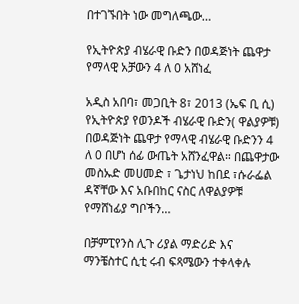በተገኙበት ነው መግለጫው…

የኢትዮጵያ ብሄራዊ ቡድን በወዳጅነት ጨዋታ የማላዊ አቻውን 4 ለ 0 አሸነፈ

አዲስ አበባ፣ መጋቢት 8፣ 2013 (ኤፍ ቢ ሲ) የኢትዮጵያ የወንዶች ብሄራዊ ቡድን( ዋልያዎቹ) በወዳጅነት ጨዋታ የማላዊ ብሄራዊ ቡድንን 4 ለ 0 በሆነ ሰፊ ውጤት አሸንፈዋል። በጨዋታው መስኡድ መሀመድ ፣ ጌታነህ ከበደ ፣ሱራፌል ዳኛቸው እና አቡበከር ናስር ለዋልያዎቹ የማሸነፊያ ግቦችን…

በቻምፒየንስ ሊጉ ሪያል ማድሪድ እና ማንቼስተር ሲቲ ሩብ ፍጻሜውን ተቀላቀሉ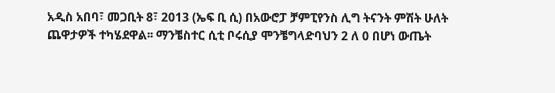አዲስ አበባ፣ መጋቢት 8፣ 2013 (ኤፍ ቢ ሲ) በአውሮፓ ቻምፒየንስ ሊግ ትናንት ምሽት ሁለት ጨዋታዎች ተካሄደዋል፡፡ ማንቼስተር ሲቲ ቦሩሲያ ሞንቼግላድባህን 2 ለ 0 በሆነ ውጤት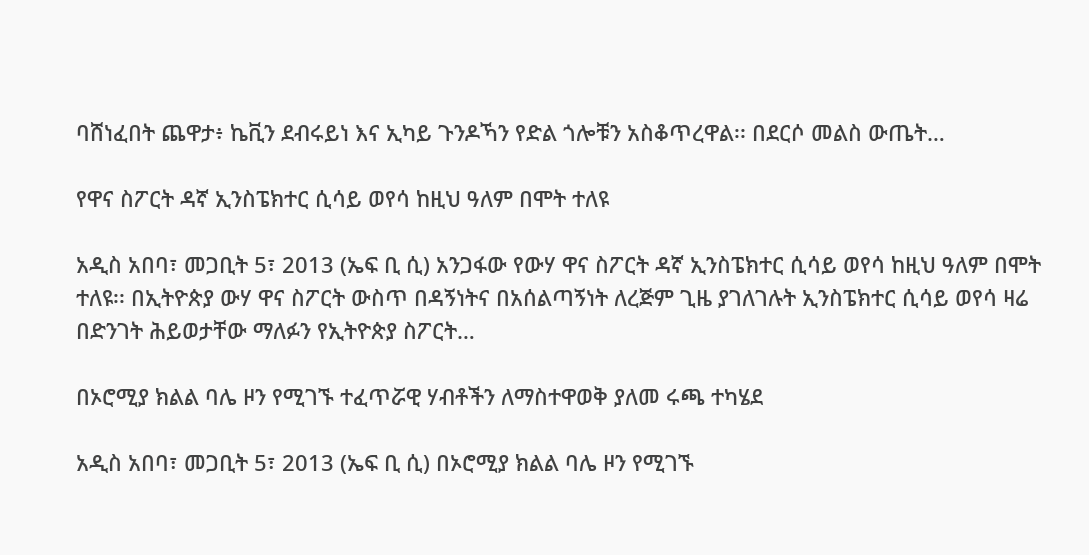ባሸነፈበት ጨዋታ፥ ኬቪን ደብሩይነ እና ኢካይ ጉንዶኻን የድል ጎሎቹን አስቆጥረዋል፡፡ በደርሶ መልስ ውጤት…

የዋና ስፖርት ዳኛ ኢንስፔክተር ሲሳይ ወየሳ ከዚህ ዓለም በሞት ተለዩ

አዲስ አበባ፣ መጋቢት 5፣ 2013 (ኤፍ ቢ ሲ) አንጋፋው የውሃ ዋና ስፖርት ዳኛ ኢንስፔክተር ሲሳይ ወየሳ ከዚህ ዓለም በሞት ተለዩ፡፡ በኢትዮጵያ ውሃ ዋና ስፖርት ውስጥ በዳኝነትና በአሰልጣኝነት ለረጅም ጊዜ ያገለገሉት ኢንስፔክተር ሲሳይ ወየሳ ዛሬ በድንገት ሕይወታቸው ማለፉን የኢትዮጵያ ስፖርት…

በኦሮሚያ ክልል ባሌ ዞን የሚገኙ ተፈጥሯዊ ሃብቶችን ለማስተዋወቅ ያለመ ሩጫ ተካሄደ

አዲስ አበባ፣ መጋቢት 5፣ 2013 (ኤፍ ቢ ሲ) በኦሮሚያ ክልል ባሌ ዞን የሚገኙ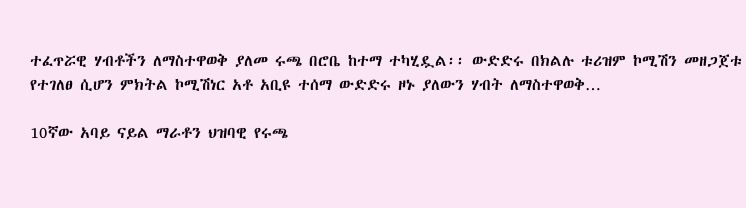ተፈጥሯዊ ሃብቶችን ለማስተዋወቅ ያለመ ሩጫ በሮቤ ከተማ ተካሂዷል፡፡ ውድድሩ በክልሉ ቱሪዝም ኮሚሽን መዘጋጀቱ የተገለፀ ሲሆን ምክትል ኮሚሽነር አቶ አቢዩ ተሰማ ውድድሩ ዞኑ ያለውን ሃብት ለማስተዋወቅ…

10ኛው አባይ ናይል ማራቶን ህዝባዊ የሩጫ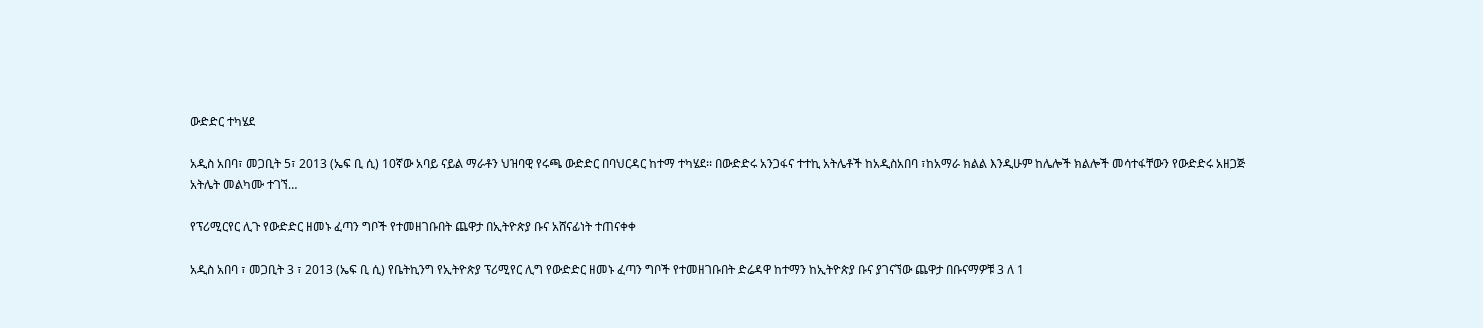ውድድር ተካሄደ

አዲስ አበባ፣ መጋቢት 5፣ 2013 (ኤፍ ቢ ሲ) 10ኛው አባይ ናይል ማራቶን ህዝባዊ የሩጫ ውድድር በባህርዳር ከተማ ተካሄደ፡፡ በውድድሩ አንጋፋና ተተኪ አትሌቶች ከአዲስአበባ ፣ከአማራ ክልል እንዲሁም ከሌሎች ክልሎች መሳተፋቸውን የውድድሩ አዘጋጅ አትሌት መልካሙ ተገኘ…

የፕሪሚርየር ሊጉ የውድድር ዘመኑ ፈጣን ግቦች የተመዘገቡበት ጨዋታ በኢትዮጵያ ቡና አሸናፊነት ተጠናቀቀ

አዲስ አበባ ፣ መጋቢት 3 ፣ 2013 (ኤፍ ቢ ሲ) የቤትኪንግ የኢትዮጵያ ፕሪሚየር ሊግ የውድድር ዘመኑ ፈጣን ግቦች የተመዘገቡበት ድሬዳዋ ከተማን ከኢትዮጵያ ቡና ያገናኘው ጨዋታ በቡናማዎቹ 3 ለ 1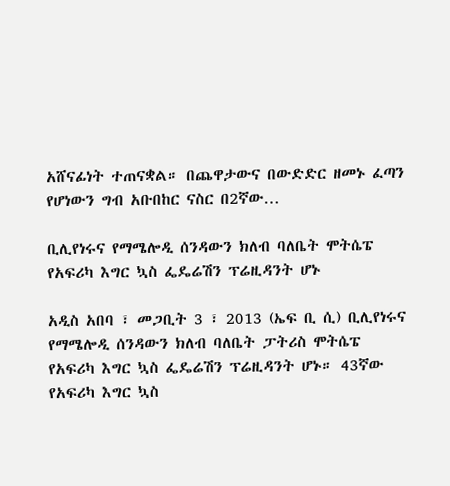አሸናፊነት ተጠናቋል። በጨዋታውና በውድድር ዘመኑ ፈጣን የሆነውን ግብ አቡበከር ናስር በ2ኛው…

ቢሊየነሩና የማሜሎዲ ሰንዳውን ክለብ ባለቤት ሞትሴፔ የአፍሪካ እግር ኳስ ፌዴሬሽን ፕሬዚዳንት ሆኑ

አዲስ አበባ ፣ መጋቢት 3 ፣ 2013 (ኤፍ ቢ ሲ) ቢሊየነሩና የማሜሎዲ ሰንዳውን ክለብ ባለቤት ፓትሪስ ሞትሴፔ የአፍሪካ እግር ኳስ ፌዴሬሽን ፕሬዚዳንት ሆኑ። 43ኛው የአፍሪካ እግር ኳስ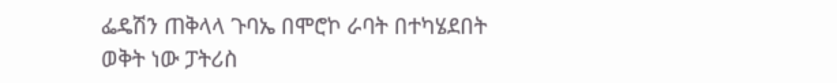ፌዴሽን ጠቅላላ ጉባኤ በሞሮኮ ራባት በተካሄደበት ወቅት ነው ፓትሪስ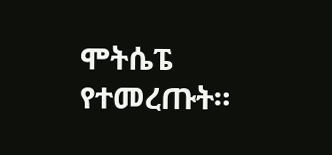ሞትሴፔ የተመረጡት።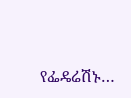የፌዴሬሽኑ…